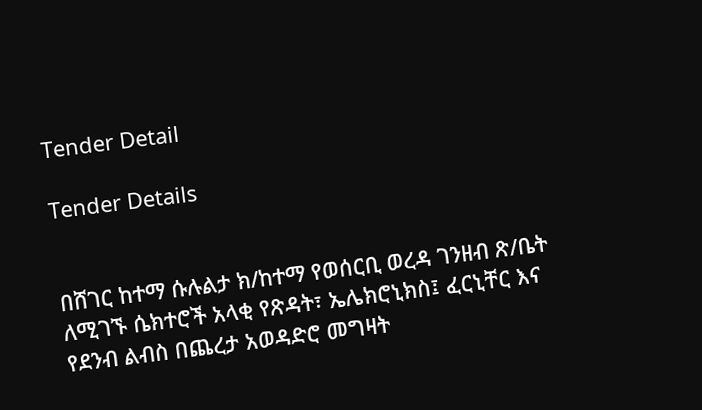Tender Detail

Tender Details


በሸገር ከተማ ሱሉልታ ክ/ከተማ የወሰርቢ ወረዳ ገንዘብ ጽ/ቤት ለሚገኙ ሴክተሮች አላቂ የጽዳት፣ ኤሌክሮኒክስ፤ ፈርኒቸር እና የደንብ ልብስ በጨረታ አወዳድሮ መግዛት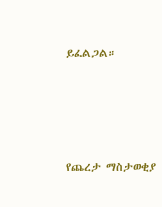ይፈልጋል።




የጨረታ ማስታወቂያ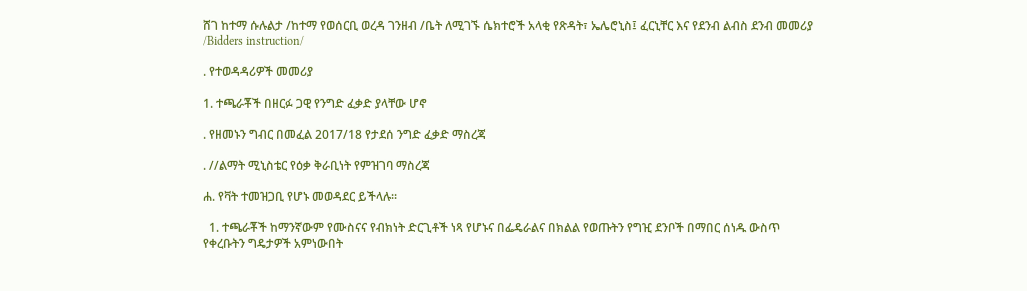ሸገ ከተማ ሱሉልታ /ከተማ የወሰርቢ ወረዳ ገንዘብ /ቤት ለሚገኙ ሴክተሮች አላቂ የጽዳት፣ ኤሌሮኒስ፤ ፈርኒቸር እና የደንብ ልብስ ደንብ መመሪያ /Bidders instruction/

. የተወዳዳሪዎች መመሪያ

1. ተጫራቾች በዘርፉ ጋዊ የንግድ ፈቃድ ያላቸው ሆኖ

. የዘመኑን ግብር በመፈል 2017/18 የታደሰ ንግድ ፈቃድ ማስረጃ

. //ልማት ሚኒስቴር የዕቃ ቅራቢነት የምዝገባ ማስረጃ

ሐ. የቫት ተመዝጋቢ የሆኑ መወዳደር ይችላሉ።

  1. ተጫራቾች ከማንኛውም የሙስናና የብክነት ድርጊቶች ነጻ የሆኑና በፌዴራልና በክልል የወጡትን የግዢ ደንቦች በማበር ሰነዱ ውስጥ የቀረቡትን ግዴታዎች አምነውበት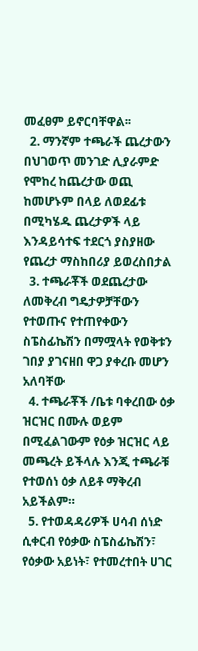መፈፀም ይኖርባቸዋል፡፡
  2. ማንኛም ተጫራች ጨረታውን በህገወጥ መንገድ ሊያራምድ የሞከረ ከጨረታው ወጪ ከመሆኑም በላይ ለወደፊቱ በሚካሄዱ ጨረታዎች ላይ እንዳይሳተፍ ተደርጎ ያስያዘው የጨረታ ማስከበሪያ ይወረስበታል
  3. ተጫራቾች ወደጨረታው ለመቅረብ ግዴታዎቻቸውን የተወጡና የተጠየቀውን ስፔስፊኬሽን በማሟላት የወቅቱን ገበያ ያገናዘበ ዋጋ ያቀረቡ መሆን አለባቸው
  4. ተጫራቾች /ቤቱ ባቀረበው ዕቃ ዝርዝር በሙሉ ወይም በሚፈልገውም የዕቃ ዝርዝር ላይ መጫረት ይችላሉ እንጂ ተጫራቹ የተወሰነ ዕቃ ለይቶ ማቅረብ አይችልም።
  5. የተወዳዳሪዎች ሀሳብ ሰነድ ሲቀርብ የዕቃው ስፔስፊኬሽን፣ የዕቃው አይነት፣ የተመረተበት ሀገር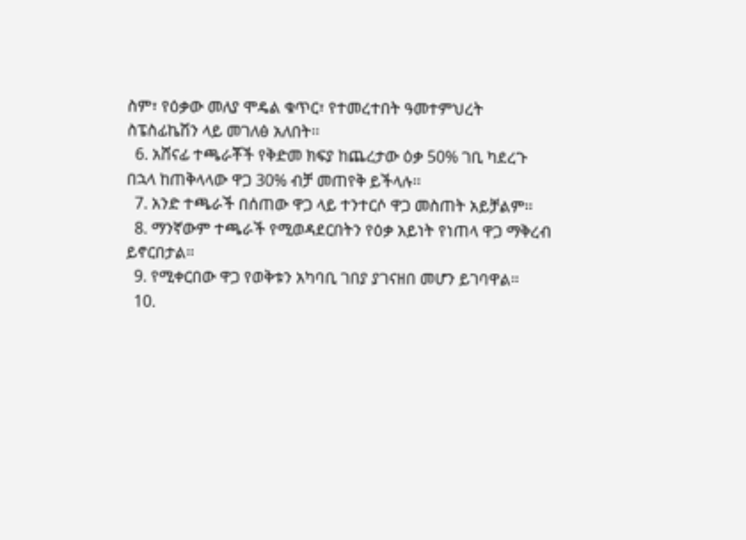ስም፣ የዕቃው መለያ ሞዴል ቁጥር፣ የተመረተበት ዓመተምህረት ስፔስፊኬሽን ላይ መገለፅ አለበት፡፡
  6. አሸናፊ ተጫራቾች የቅድመ ክፍያ ከጨረታው ዕቃ 50% ገቢ ካደረጉ በኋላ ከጠቅላላው ዋጋ 30% ብቻ መጠየቅ ይችላሉ፡፡
  7. አንድ ተጫራች በሰጠው ዋጋ ላይ ተንተርሶ ዋጋ መስጠት አይቻልም፡፡
  8. ማንኛውም ተጫራች የሚወዳደርበትን የዕቃ አይነት የነጠላ ዋጋ ማቅረብ ይኖርበታል።
  9. የሚቀርበው ዋጋ የወቅቱን አካባቢ ገበያ ያገናዘበ መሆን ይገባዋል።
  10.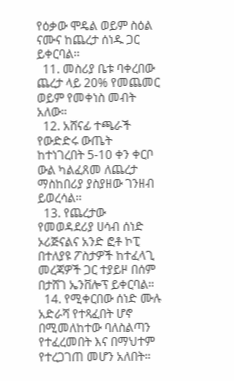የዕቃው ሞዴል ወይም ስዕል ናሙና ከጨረታ ሰነዱ ጋር ይቀርባል፡፡
  11. መስሪያ ቤቱ ባቀረበው ጨረታ ላይ 20% የመጨመር ወይም የመቀነስ መብት አለው።
  12. አሸናፊ ተጫራች የውድድሩ ውጤት ከተነገረበት 5-10 ቀን ቀርቦ ውል ካልፈጸመ ለጨረታ ማስከበሪያ ያስያዘው ገንዘብ ይወረሳል፡፡
  13. የጨረታው የመወዳደሪያ ሀሳብ ሰነድ ኦሪጅናልና አንድ ፎቶ ኮፒ በተለያዩ ፖስታዎች ከተፈላጊ መረጃዎች ጋር ተያይዞ በሰም በታሸገ ኤንቨሎፕ ይቀርባል።
  14. የሚቀርበው ሰነድ ሙሉ አድራሻ የተጻፈበት ሆኖ በሚመለከተው ባለስልጣን የተፈረመበት እና በማህተም የተረጋገጠ መሆን አለበት።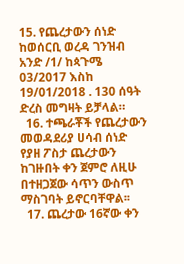15. የጨረታውን ሰነድ ከወሰርቢ ወረዳ ገንዝብ አንድ /1/ ከጳጉሜ 03/2017 እስከ 19/01/2018 . 130 ሰዓት ድረስ መግዛት ይቻላል።
  16. ተጫራቾች የጨረታውን መወዳደሪያ ሀሳብ ሰነድ የያዘ ፖስታ ጨረታውን ከገዙበት ቀን ጀምሮ ለዚሁ በተዘጋጀው ሳጥን ውስጥ ማስገባት ይኖርባቸዋል፡፡
  17. ጨረታው 16ኛው ቀን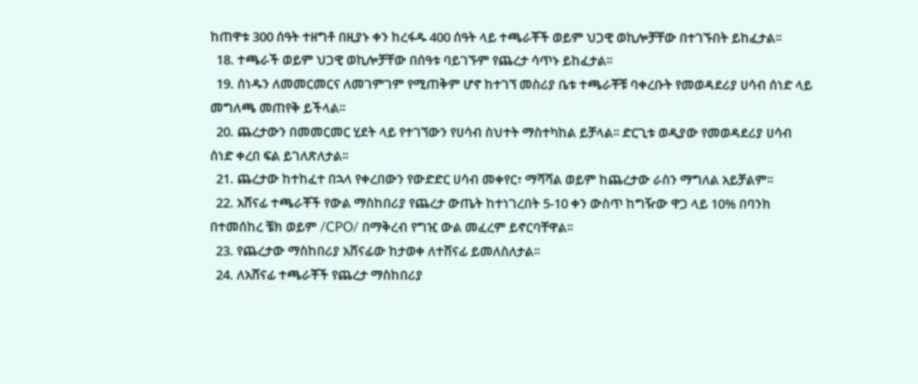ከጠዋቱ 300 ሰዓት ተዘግቶ በዚያኑ ቀን ከረፋዱ 400 ሰዓት ላይ ተጫራቾች ወይም ህጋዊ ወኪሎቻቸው በተገኙበት ይከፈታል፡፡
  18. ተጫራች ወይም ህጋዊ ወኪሎቻቸው በሰዓቱ ባይገኙም የጨረታ ሳጥኑ ይከፈታል፡፡
  19. ሰነዱን ለመመርመርና ለመገምገም የሚጠቅም ሆኖ ከተገኘ መስሪያ ቤቱ ተጫራቾቹ ባቀረቡት የመወዳደሪያ ሀሳብ ሰነድ ላይ መግለጫ መጠየቅ ይችላል፡፡
  20. ጨረታውን በመመርመር ሂደት ላይ የተገኘውን የሀሳብ ስህተት ማስተካከል ይቻላል፡፡ ድርጊቱ ወዲያው የመወዳደሪያ ሀሳብ ሰነድ ቀረበ ፍል ይገለጽለታል፡፡
  21. ጨረታው ከተከፈተ በኋላ የቀረበውን የውድድር ሀሳብ መቀየር፣ ማሻሻል ወይም ከጨረታው ራስን ማግለል አይቻልም፡፡
  22. አሸናፊ ተጫራቾች የውል ማስከበሪያ የጨረታ ውጤት ከተነገረበት 5-10 ቀን ውስጥ ከግዥው ዋጋ ላይ 10% በባንክ በተመሰከረ ቼክ ወይም /CPO/ በማቅረብ የግዢ ውል መፈረም ይኖርባቸዋል፡፡
  23. የጨረታው ማስከበሪያ አሸናፊው ከታወቀ ለተሸናፊ ይመለስለታል፡፡
  24. ለአሸናፊ ተጫራቾች የጨረታ ማስከበሪያ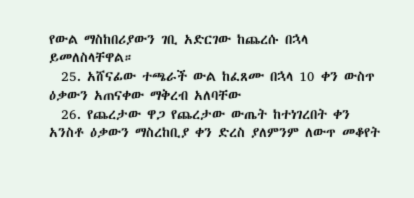የውል ማስከበሪያውን ገቢ አድርገው ከጨረሱ በኋላ ይመለስላቸዋል።
  25. አሸናፊው ተጫራች ውል ከፈጸሙ በኋላ 10 ቀን ውስጥ ዕቃውን አጠናቀው ማቅረብ አለባቸው
  26. የጨረታው ዋጋ የጨረታው ውጤት ከተነገረበት ቀን አንስቶ ዕቃውን ማስረከቢያ ቀን ድረስ ያለምንም ለውጥ መቆየት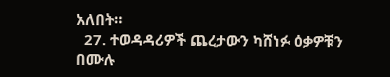አለበት።
  27. ተወዳዳሪዎች ጨረታውን ካሸነፉ ዕቃዎቹን በሙሉ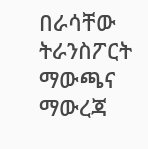በራሳቸው ትራንስፖርት ማውጫና ማውረጃ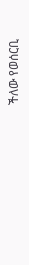ችለው የወሰርቢ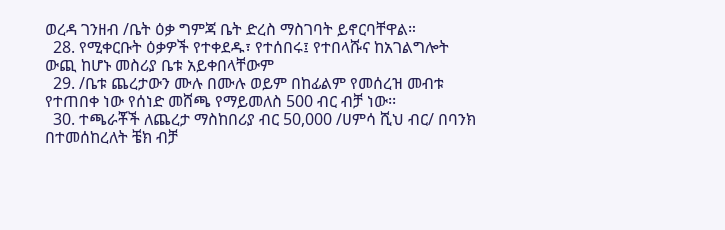ወረዳ ገንዘብ /ቤት ዕቃ ግምጃ ቤት ድረስ ማስገባት ይኖርባቸዋል።
  28. የሚቀርቡት ዕቃዎች የተቀደዱ፣ የተሰበሩ፤ የተበላሹና ከአገልግሎት ውጪ ከሆኑ መስሪያ ቤቱ አይቀበላቸውም
  29. /ቤቱ ጨረታውን ሙሉ በሙሉ ወይም በከፊልም የመሰረዝ መብቱ የተጠበቀ ነው የሰነድ መሸጫ የማይመለስ 500 ብር ብቻ ነው፡፡
  30. ተጫራቾች ለጨረታ ማስከበሪያ ብር 50,000 /ሀምሳ ሺህ ብር/ በባንክ በተመሰከረለት ቼክ ብቻ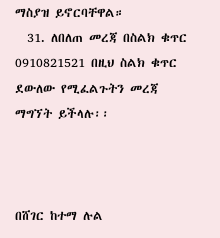ማስያዝ ይኖርባቸዋል።
  31. ለበለጠ መረጃ በስልክ ቁጥር 0910821521 በዚህ ስልክ ቁጥር ደውለው የሚፈልጉትን መረጃ ማግኘት ይችላሉ፡፡



በሸገር ከተማ ሉል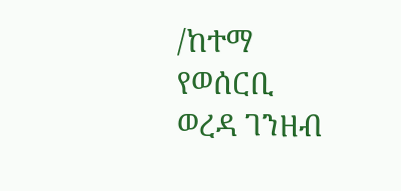/ከተማ የወሰርቢ ወረዳ ገንዘብ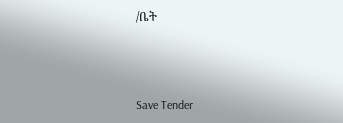/ቤት



Save Tender